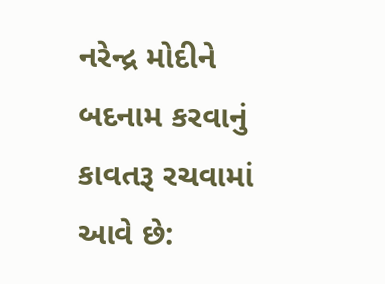નરેન્દ્ર મોદીને બદનામ કરવાનું કાવતરૂ રચવામાં આવે છે: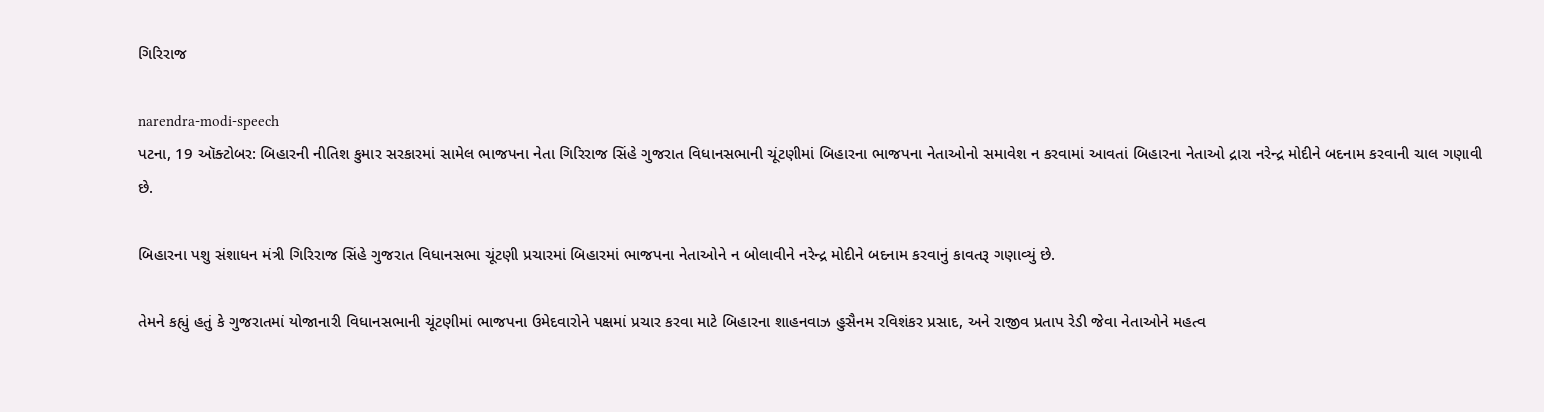ગિરિરાજ

narendra-modi-speech
પટના, 19 ઑક્ટોબર: બિહારની નીતિશ કુમાર સરકારમાં સામેલ ભાજપના નેતા ગિરિરાજ સિંહે ગુજરાત વિધાનસભાની ચૂંટણીમાં બિહારના ભાજપના નેતાઓનો સમાવેશ ન કરવામાં આવતાં બિહારના નેતાઓ દ્રારા નરેન્દ્ર મોદીને બદનામ કરવાની ચાલ ગણાવી છે.

બિહારના પશુ સંશાધન મંત્રી ગિરિરાજ સિંહે ગુજરાત વિધાનસભા ચૂંટણી પ્રચારમાં બિહારમાં ભાજપના નેતાઓને ન બોલાવીને નરેન્દ્ર મોદીને બદનામ કરવાનું કાવતરૂ ગણાવ્યું છે.

તેમને કહ્યું હતું કે ગુજરાતમાં યોજાનારી વિધાનસભાની ચૂંટણીમાં ભાજપના ઉમેદવારોને પક્ષમાં પ્રચાર કરવા માટે બિહારના શાહનવાઝ હુસૈનમ રવિશંકર પ્રસાદ, અને રાજીવ પ્રતાપ રેડી જેવા નેતાઓને મહત્વ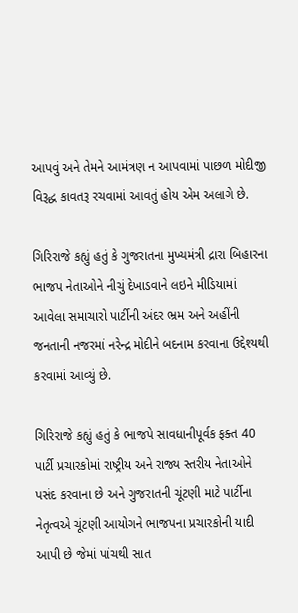આપવું અને તેમને આમંત્રણ ન આપવામાં પાછળ મોદીજી વિરૂદ્ધ કાવતરૂ રચવામાં આવતું હોય એમ અલાગે છે.

ગિરિરાજે કહ્યું હતું કે ગુજરાતના મુખ્યમંત્રી દ્રારા બિહારના ભાજપ નેતાઓને નીચું દેખાડવાને લઇને મીડિયામાં આવેલા સમાચારો પાર્ટીની અંદર ભ્રમ અને અહીંની જનતાની નજરમાં નરેન્દ્ર મોદીને બદનામ કરવાના ઉદ્દેશ્યથી કરવામાં આવ્યું છે.

ગિરિરાજે કહ્યું હતું કે ભાજપે સાવધાનીપૂર્વક ફક્ત 40 પાર્ટી પ્રચારકોમાં રાષ્ટ્રીય અને રાજ્ય સ્તરીય નેતાઓને પસંદ કરવાના છે અને ગુજરાતની ચૂંટણી માટે પાર્ટીના નેતૃત્વએ ચૂંટણી આયોગને ભાજપના પ્રચારકોની યાદી આપી છે જેમાં પાંચથી સાત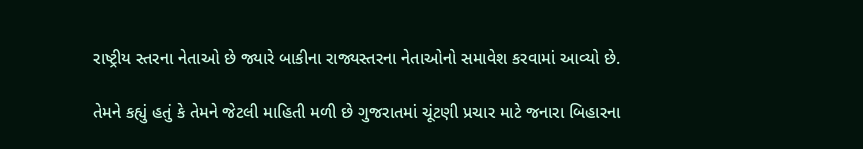રાષ્ટ્રીય સ્તરના નેતાઓ છે જ્યારે બાકીના રાજ્યસ્તરના નેતાઓનો સમાવેશ કરવામાં આવ્યો છે.

તેમને કહ્યું હતું કે તેમને જેટલી માહિતી મળી છે ગુજરાતમાં ચૂંટણી પ્રચાર માટે જનારા બિહારના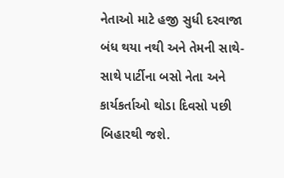નેતાઓ માટે હજી સુધી દરવાજા બંધ થયા નથી અને તેમની સાથે-સાથે પાર્ટીના બસો નેતા અને કાર્યકર્તાઓ થોડા દિવસો પછી બિહારથી જશે.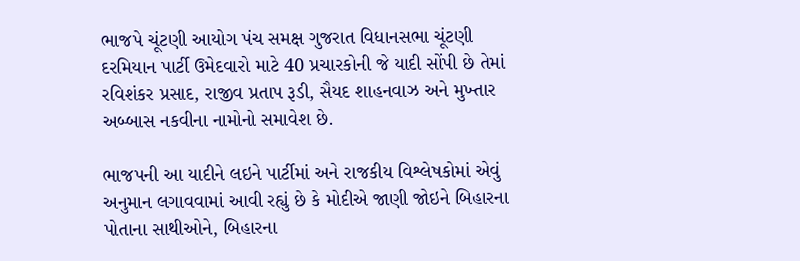ભાજપે ચૂંટણી આયોગ પંચ સમક્ષ ગુજરાત વિધાનસભા ચૂંટણી દરમિયાન પાર્ટી ઉમેદવારો માટે 40 પ્રચારકોની જે યાદી સોંપી છે તેમાં રવિશંકર પ્રસાદ, રાજીવ પ્રતાપ રૂડી, સૈયદ શાહનવાઝ અને મુખ્તાર અબ્બાસ નકવીના નામોનો સમાવેશ છે.

ભાજપની આ યાદીને લઇને પાર્ટીમાં અને રાજકીય વિશ્લેષકોમાં એવું અનુમાન લગાવવામાં આવી રહ્યું છે કે મોદીએ જાણી જોઇને બિહારના પોતાના સાથીઓને, બિહારના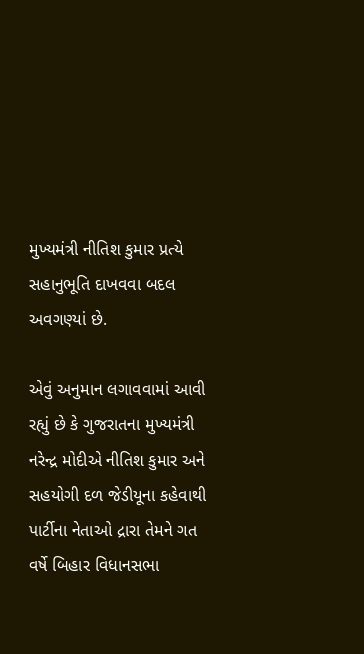મુખ્યમંત્રી નીતિશ કુમાર પ્રત્યે સહાનુભૂતિ દાખવવા બદલ અવગણ્યાં છે.

એવું અનુમાન લગાવવામાં આવી રહ્યું છે કે ગુજરાતના મુખ્યમંત્રી નરેન્દ્ર મોદીએ નીતિશ કુમાર અને સહયોગી દળ જેડીયૂના કહેવાથી પાર્ટીના નેતાઓ દ્રારા તેમને ગત વર્ષે બિહાર વિધાનસભા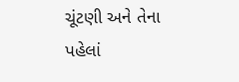ચૂંટણી અને તેના પહેલાં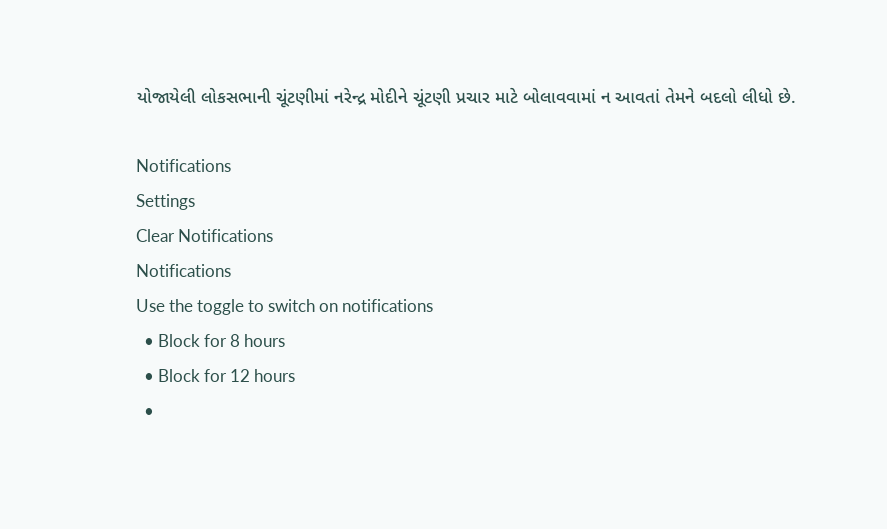યોજાયેલી લોકસભાની ચૂંટણીમાં નરેન્દ્ર મોદીને ચૂંટણી પ્રચાર માટે બોલાવવામાં ન આવતાં તેમને બદલો લીધો છે.

Notifications
Settings
Clear Notifications
Notifications
Use the toggle to switch on notifications
  • Block for 8 hours
  • Block for 12 hours
  •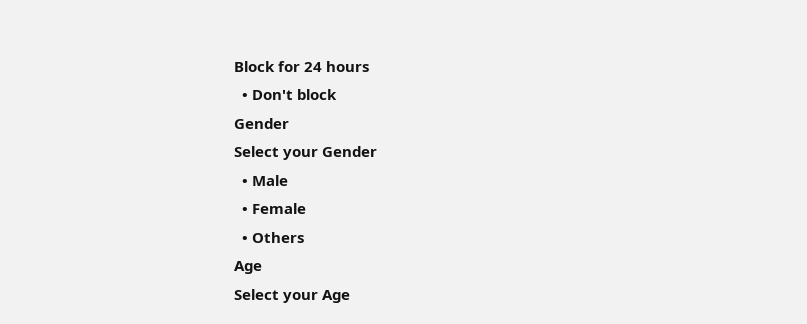Block for 24 hours
  • Don't block
Gender
Select your Gender
  • Male
  • Female
  • Others
Age
Select your Age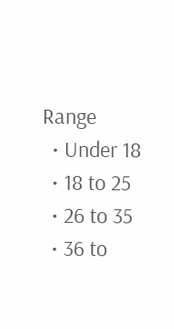Range
  • Under 18
  • 18 to 25
  • 26 to 35
  • 36 to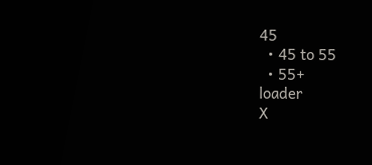45
  • 45 to 55
  • 55+
loader
X